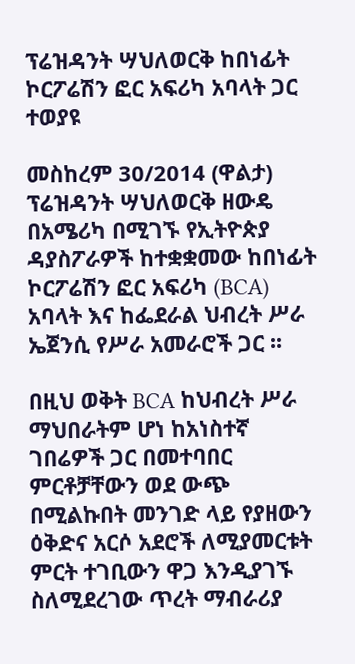ፕሬዝዳንት ሣህለወርቅ ከበነፊት ኮርፖሬሽን ፎር አፍሪካ አባላት ጋር ተወያዩ

መስከረም 30/2014 (ዋልታ) ፕሬዝዳንት ሣህለወርቅ ዘውዴ በአሜሪካ በሚገኙ የኢትዮጵያ ዳያስፖራዎች ከተቋቋመው ከበነፊት ኮርፖሬሽን ፎር አፍሪካ (BCA) አባላት እና ከፌደራል ህብረት ሥራ ኤጀንሲ የሥራ አመራሮች ጋር ፡፡

በዚህ ወቅት BCA ከህብረት ሥራ ማህበራትም ሆነ ከአነስተኛ ገበሬዎች ጋር በመተባበር ምርቶቻቸውን ወደ ውጭ በሚልኩበት መንገድ ላይ የያዘውን ዕቅድና አርሶ አደሮች ለሚያመርቱት ምርት ተገቢውን ዋጋ እንዲያገኙ ስለሚደረገው ጥረት ማብራሪያ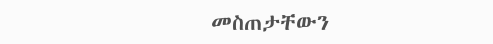መስጠታቸውን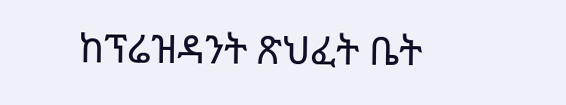ከፕሬዝዳንት ጽህፈት ቤት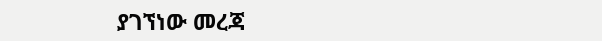ያገኘነው መረጃ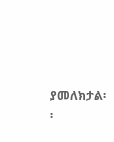ያመለክታል፡፡